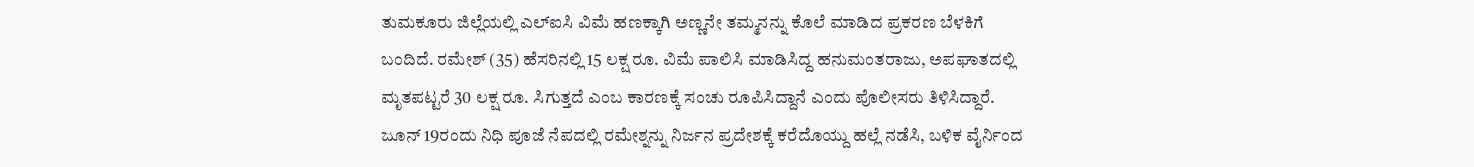ತುಮಕೂರು ಜಿಲ್ಲೆಯಲ್ಲಿ ಎಲ್ಐಸಿ ವಿಮೆ ಹಣಕ್ಕಾಗಿ ಅಣ್ಣನೇ ತಮ್ಮನನ್ನು ಕೊಲೆ ಮಾಡಿದ ಪ್ರಕರಣ ಬೆಳಕಿಗೆ ಬಂದಿದೆ. ರಮೇಶ್ (35) ಹೆಸರಿನಲ್ಲಿ 15 ಲಕ್ಷ ರೂ. ವಿಮೆ ಪಾಲಿಸಿ ಮಾಡಿಸಿದ್ದ ಹನುಮಂತರಾಜು, ಅಪಘಾತದಲ್ಲಿ ಮೃತಪಟ್ಟರೆ 30 ಲಕ್ಷ ರೂ. ಸಿಗುತ್ತದೆ ಎಂಬ ಕಾರಣಕ್ಕೆ ಸಂಚು ರೂಪಿಸಿದ್ದಾನೆ ಎಂದು ಪೊಲೀಸರು ತಿಳಿಸಿದ್ದಾರೆ. ಜೂನ್ 19ರಂದು ನಿಧಿ ಪೂಜೆ ನೆಪದಲ್ಲಿ ರಮೇಶ್ನನ್ನು ನಿರ್ಜನ ಪ್ರದೇಶಕ್ಕೆ ಕರೆದೊಯ್ದು ಹಲ್ಲೆ ನಡೆಸಿ, ಬಳಿಕ ವೈರ್ನಿಂದ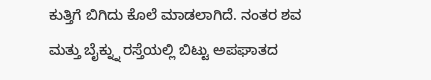ಕುತ್ತಿಗೆ ಬಿಗಿದು ಕೊಲೆ ಮಾಡಲಾಗಿದೆ. ನಂತರ ಶವ ಮತ್ತು ಬೈಕ್ನ್ನು ರಸ್ತೆಯಲ್ಲಿ ಬಿಟ್ಟು ಅಪಘಾತದ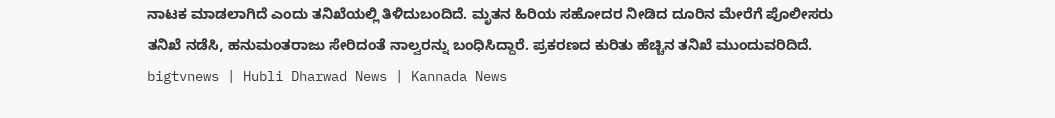ನಾಟಕ ಮಾಡಲಾಗಿದೆ ಎಂದು ತನಿಖೆಯಲ್ಲಿ ತಿಳಿದುಬಂದಿದೆ. ಮೃತನ ಹಿರಿಯ ಸಹೋದರ ನೀಡಿದ ದೂರಿನ ಮೇರೆಗೆ ಪೊಲೀಸರು ತನಿಖೆ ನಡೆಸಿ, ಹನುಮಂತರಾಜು ಸೇರಿದಂತೆ ನಾಲ್ವರನ್ನು ಬಂಧಿಸಿದ್ದಾರೆ. ಪ್ರಕರಣದ ಕುರಿತು ಹೆಚ್ಚಿನ ತನಿಖೆ ಮುಂದುವರಿದಿದೆ.
bigtvnews | Hubli Dharwad News | Kannada News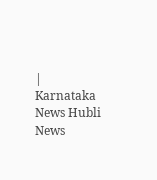| Karnataka News Hubli News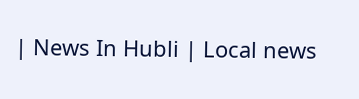| News In Hubli | Local news